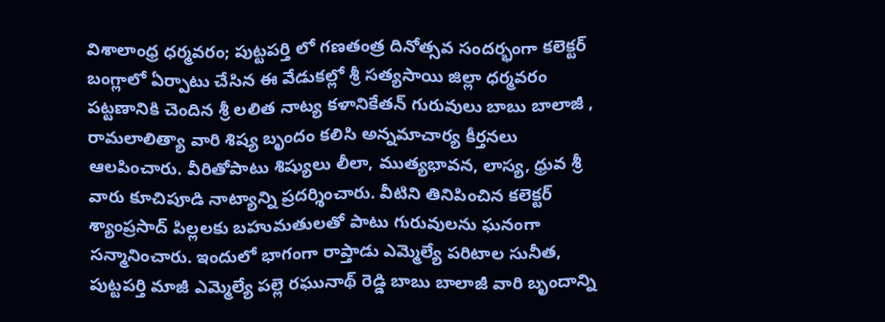విశాలాంధ్ర ధర్మవరం; పుట్టపర్తి లో గణతంత్ర దినోత్సవ సందర్భంగా కలెక్టర్ బంగ్లాలో ఏర్పాటు చేసిన ఈ వేడుకల్లో శ్రీ సత్యసాయి జిల్లా ధర్మవరం పట్టణానికి చెందిన శ్రీ లలిత నాట్య కళానికేతన్ గురువులు బాబు బాలాజీ , రామలాలిత్యా వారి శిష్య బృందం కలిసి అన్నమాచార్య కీర్తనలు ఆలపించారు. వీరితోపాటు శిష్యులు లీలా, ముత్యభావన, లాస్య, ధ్రువ శ్రీ వారు కూచిపూడి నాట్యాన్ని ప్రదర్శించారు. వీటిని తినిపించిన కలెక్టర్ శ్యాంప్రసాద్ పిల్లలకు బహుమతులతో పాటు గురువులను ఘనంగా సన్మానించారు. ఇందులో భాగంగా రాప్తాడు ఎమ్మెల్యే పరిటాల సునీత, పుట్టపర్తి మాజీ ఎమ్మెల్యే పల్లె రఘునాథ్ రెడ్డి బాబు బాలాజీ వారి బృందాన్ని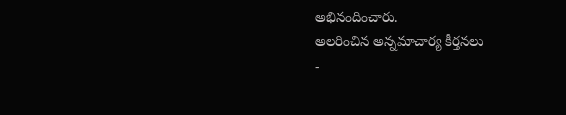అభినందించారు.
అలరించిన అన్నమాచార్య కీర్తనలు
-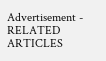Advertisement -
RELATED ARTICLES